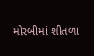મોરબીમાં શીતળા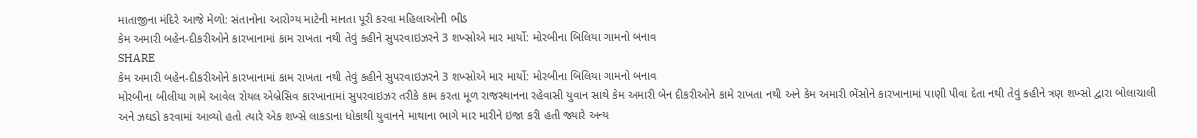માતાજીના મંદિરે આજે મેળો: સંતાનોના આરોગ્ય માટેની માનતા પૂરી કરવા મહિલાઓની ભીડ
કેમ અમારી બહેન-દીકરીઓને કારખાનામાં કામ રાખતા નથી તેવું કહીને સુપરવાઇઝરને 3 શખ્સોએ માર માર્યો: મોરબીના બિલિયા ગામનો બનાવ
SHARE
કેમ અમારી બહેન-દીકરીઓને કારખાનામાં કામ રાખતા નથી તેવું કહીને સુપરવાઇઝરને 3 શખ્સોએ માર માર્યો: મોરબીના બિલિયા ગામનો બનાવ
મોરબીના બીલીયા ગામે આવેલ રોયલ એબ્રેસિવ કારખાનામાં સુપરવાઇઝર તરીકે કામ કરતા મૂળ રાજસ્થાનના રહેવાસી યુવાન સાથે કેમ અમારી બેન દીકરીઓને કામે રાખતા નથી અને કેમ અમારી ભેંસોને કારખાનામાં પાણી પીવા દેતા નથી તેવું કહીને ત્રણ શખ્સો દ્વારા બોલાચાલી અને ઝઘડો કરવામાં આવ્યો હતો ત્યારે એક શખ્સે લાકડાના ધોકાથી યુવાનને માથાના ભાગે માર મારીને ઇજા કરી હતી જ્યારે અન્ય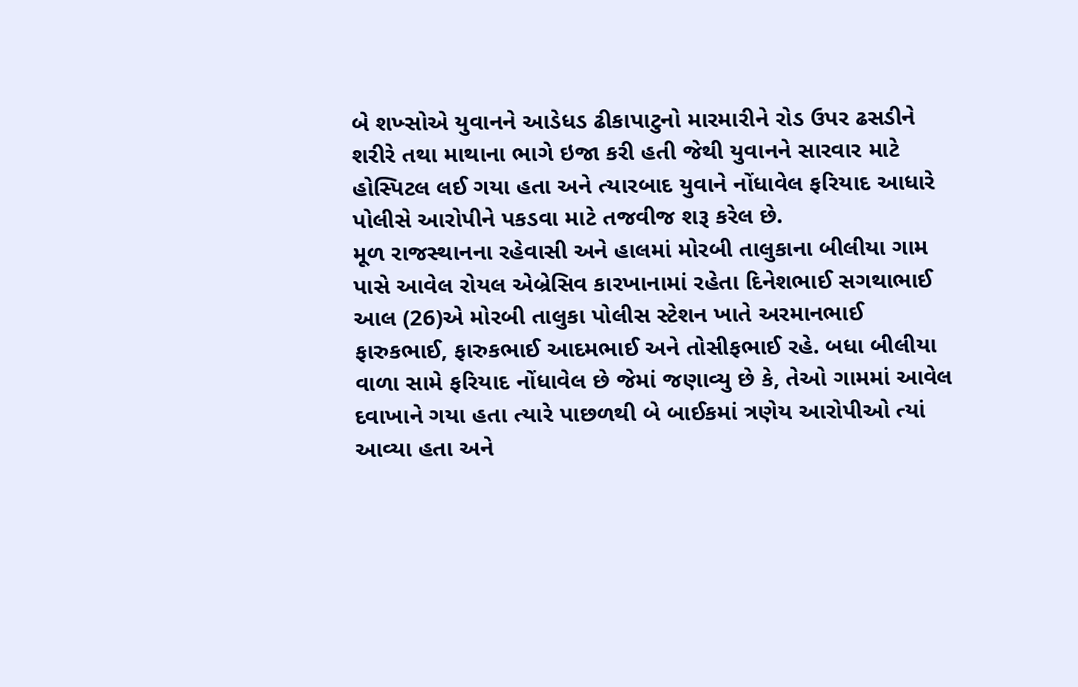બે શખ્સોએ યુવાનને આડેધડ ઢીકાપાટુનો મારમારીને રોડ ઉપર ઢસડીને શરીરે તથા માથાના ભાગે ઇજા કરી હતી જેથી યુવાનને સારવાર માટે હોસ્પિટલ લઈ ગયા હતા અને ત્યારબાદ યુવાને નોંધાવેલ ફરિયાદ આધારે પોલીસે આરોપીને પકડવા માટે તજવીજ શરૂ કરેલ છે.
મૂળ રાજસ્થાનના રહેવાસી અને હાલમાં મોરબી તાલુકાના બીલીયા ગામ પાસે આવેલ રોયલ એબ્રેસિવ કારખાનામાં રહેતા દિનેશભાઈ સગથાભાઈ આલ (26)એ મોરબી તાલુકા પોલીસ સ્ટેશન ખાતે અરમાનભાઈ ફારુકભાઈ, ફારુકભાઈ આદમભાઈ અને તોસીફભાઈ રહે. બધા બીલીયા વાળા સામે ફરિયાદ નોંધાવેલ છે જેમાં જણાવ્યુ છે કે, તેઓ ગામમાં આવેલ દવાખાને ગયા હતા ત્યારે પાછળથી બે બાઈકમાં ત્રણેય આરોપીઓ ત્યાં આવ્યા હતા અને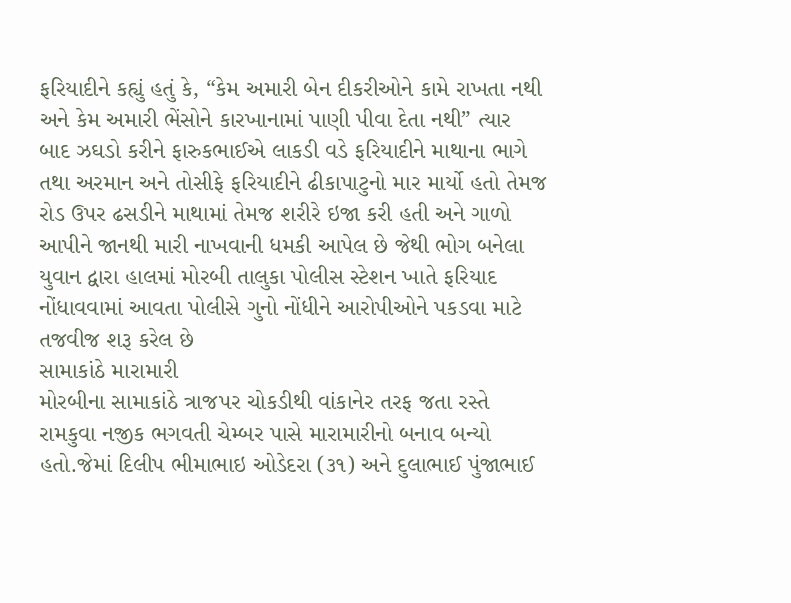ફરિયાદીને કહ્યું હતું કે, “કેમ અમારી બેન દીકરીઓને કામે રાખતા નથી અને કેમ અમારી ભેંસોને કારખાનામાં પાણી પીવા દેતા નથી” ત્યાર બાદ ઝઘડો કરીને ફારુકભાઈએ લાકડી વડે ફરિયાદીને માથાના ભાગે તથા અરમાન અને તોસીફે ફરિયાદીને ઢીકાપાટુનો માર માર્યો હતો તેમજ રોડ ઉપર ઢસડીને માથામાં તેમજ શરીરે ઇજા કરી હતી અને ગાળો આપીને જાનથી મારી નાખવાની ધમકી આપેલ છે જેથી ભોગ બનેલા યુવાન દ્વારા હાલમાં મોરબી તાલુકા પોલીસ સ્ટેશન ખાતે ફરિયાદ નોંધાવવામાં આવતા પોલીસે ગુનો નોંધીને આરોપીઓને પકડવા માટે તજવીજ શરૂ કરેલ છે
સામાકાંઠે મારામારી
મોરબીના સામાકાંઠે ત્રાજપર ચોકડીથી વાંકાનેર તરફ જતા રસ્તે રામકુવા નજીક ભગવતી ચેમ્બર પાસે મારામારીનો બનાવ બન્યો હતો.જેમાં દિલીપ ભીમાભાઇ ઓડેદરા (૩૧) અને દુલાભાઈ પુંજાભાઈ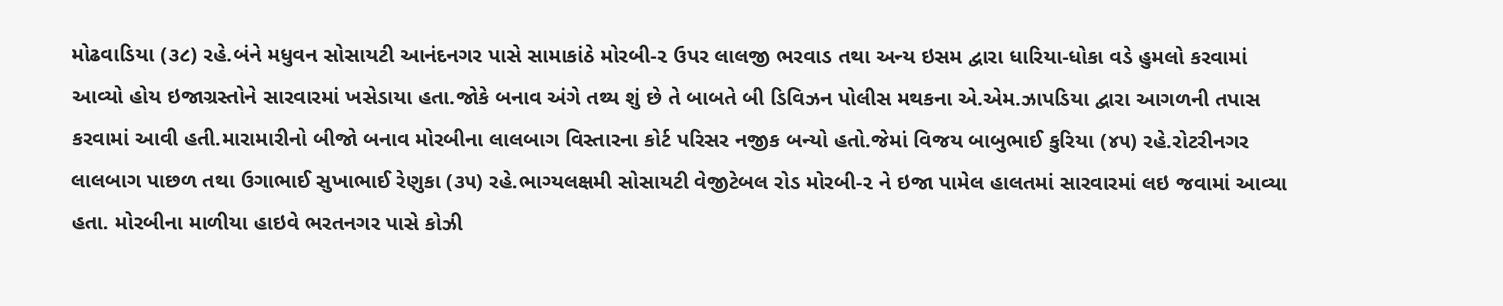મોઢવાડિયા (૩૮) રહે.બંને મધુવન સોસાયટી આનંદનગર પાસે સામાકાંઠે મોરબી-૨ ઉપર લાલજી ભરવાડ તથા અન્ય ઇસમ દ્વારા ધારિયા-ધોકા વડે હુમલો કરવામાં આવ્યો હોય ઇજાગ્રસ્તોને સારવારમાં ખસેડાયા હતા.જોકે બનાવ અંગે તથ્ય શું છે તે બાબતે બી ડિવિઝન પોલીસ મથકના એ.એમ.ઝાપડિયા દ્વારા આગળની તપાસ કરવામાં આવી હતી.મારામારીનો બીજો બનાવ મોરબીના લાલબાગ વિસ્તારના કોર્ટ પરિસર નજીક બન્યો હતો.જેમાં વિજય બાબુભાઈ કુરિયા (૪૫) રહે.રોટરીનગર લાલબાગ પાછળ તથા ઉગાભાઈ સુખાભાઈ રેણુકા (૩૫) રહે.ભાગ્યલક્ષમી સોસાયટી વેજીટેબલ રોડ મોરબી-૨ ને ઇજા પામેલ હાલતમાં સારવારમાં લઇ જવામાં આવ્યા હતા. મોરબીના માળીયા હાઇવે ભરતનગર પાસે કોઝી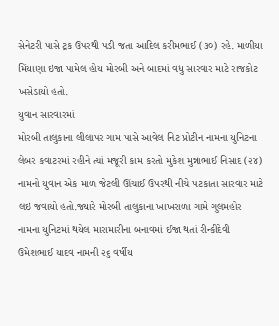સેનેટરી પાસે ટ્રક ઉપરથી પડી જતા આદિલ કરીમભાઈ (૩૦) રહે. માળીયા મિંયાણા ઇજા પામેલ હોય મોરબી અને બાદમાં વધુ સારવાર માટે રાજકોટ ખસેડાયો હતો.
યુવાન સારવારમાં
મોરબી તાલુકાના લીલાપર ગામ પાસે આવેલ નિટ પ્રોટીન નામના યુનિટના લેબર કવાટરમાં રહીને ત્યાં મજૂરી કામ કરતો મુકેશ મુન્નાભાઈ નિસાદ (૨૪) નામનો યુવાન એક માળ જેટલી ઊંચાઈ ઉપરથી નીચે પટકાતા સારવાર માટે લઇ જવાયો હતો.જ્યારે મોરબી તાલુકાના ખાખરાળા ગામે ગુલમહોર નામના યુનિટમાં થયેલ મારામારીના બનાવમાં ઈજા થતાં રીન્કીદેવી ઉમેશભાઈ યાદવ નામની ૨૬ વર્ષીય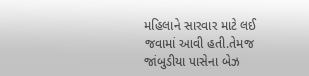મહિલાને સારવાર માટે લઈ જવામાં આવી હતી.તેમજ જાંબુડીયા પાસેના બેઝ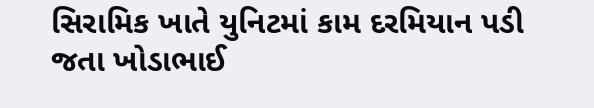સિરામિક ખાતે યુનિટમાં કામ દરમિયાન પડી જતા ખોડાભાઈ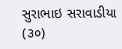સુરાભાઇ સરાવાડીયા (૩૦)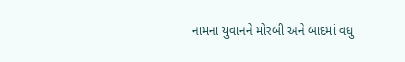નામના યુવાનને મોરબી અને બાદમાં વધુ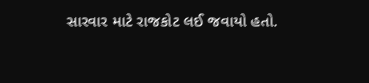સારવાર માટે રાજકોટ લઈ જવાયો હતો.